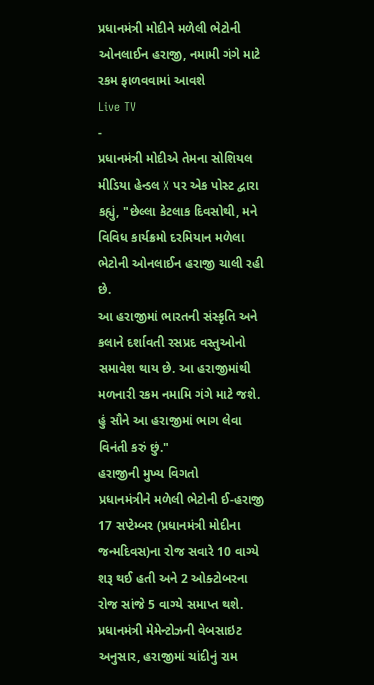પ્રધાનમંત્રી મોદીને મળેલી ભેટોની ઓનલાઈન હરાજી, નમામી ગંગે માટે રકમ ફાળવવામાં આવશે
Live TV
-
પ્રધાનમંત્રી મોદીએ તેમના સોશિયલ મીડિયા હેન્ડલ X પર એક પોસ્ટ દ્વારા કહ્યું, "છેલ્લા કેટલાક દિવસોથી, મને વિવિધ કાર્યક્રમો દરમિયાન મળેલા ભેટોની ઓનલાઈન હરાજી ચાલી રહી છે.
આ હરાજીમાં ભારતની સંસ્કૃતિ અને કલાને દર્શાવતી રસપ્રદ વસ્તુઓનો સમાવેશ થાય છે. આ હરાજીમાંથી મળનારી રકમ નમામિ ગંગે માટે જશે. હું સૌને આ હરાજીમાં ભાગ લેવા વિનંતી કરું છું."
હરાજીની મુખ્ય વિગતો
પ્રધાનમંત્રીને મળેલી ભેટોની ઈ-હરાજી 17 સપ્ટેમ્બર (પ્રધાનમંત્રી મોદીના જન્મદિવસ)ના રોજ સવારે 10 વાગ્યે શરૂ થઈ હતી અને 2 ઓક્ટોબરના રોજ સાંજે 5 વાગ્યે સમાપ્ત થશે. પ્રધાનમંત્રી મેમેન્ટોઝની વેબસાઇટ અનુસાર, હરાજીમાં ચાંદીનું રામ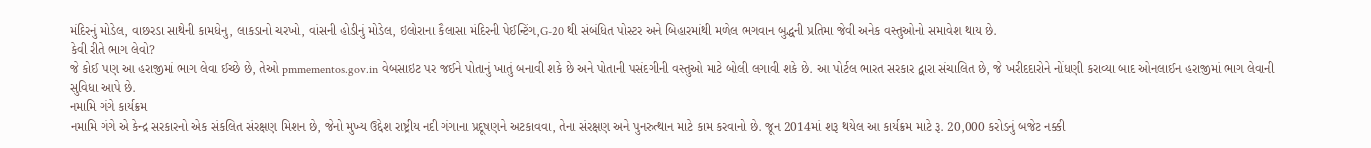મંદિરનું મોડેલ, વાછરડા સાથેની કામધેનુ, લાકડાનો ચરખો, વાંસની હોડીનું મોડેલ, ઇલોરાના કૈલાસા મંદિરની પેઈન્ટિંગ,G-20 થી સંબંધિત પોસ્ટર અને બિહારમાંથી મળેલ ભગવાન બુદ્ધની પ્રતિમા જેવી અનેક વસ્તુઓનો સમાવેશ થાય છે.
કેવી રીતે ભાગ લેવો?
જે કોઈ પણ આ હરાજીમાં ભાગ લેવા ઈચ્છે છે, તેઓ pmmementos.gov.in વેબસાઇટ પર જઈને પોતાનું ખાતું બનાવી શકે છે અને પોતાની પસંદગીની વસ્તુઓ માટે બોલી લગાવી શકે છે. આ પોર્ટલ ભારત સરકાર દ્વારા સંચાલિત છે, જે ખરીદદારોને નોંધણી કરાવ્યા બાદ ઓનલાઈન હરાજીમાં ભાગ લેવાની સુવિધા આપે છે.
નમામિ ગંગે કાર્યક્રમ
નમામિ ગંગે એ કેન્દ્ર સરકારનો એક સંકલિત સંરક્ષણ મિશન છે, જેનો મુખ્ય ઉદ્દેશ રાષ્ટ્રીય નદી ગંગાના પ્રદૂષણને અટકાવવા, તેના સંરક્ષણ અને પુનરુત્થાન માટે કામ કરવાનો છે. જૂન 2014માં શરૂ થયેલ આ કાર્યક્રમ માટે રૂ. 20,000 કરોડનું બજેટ નક્કી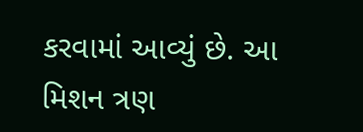કરવામાં આવ્યું છે. આ મિશન ત્રણ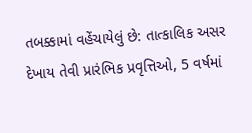તબક્કામાં વહેંચાયેલું છે: તાત્કાલિક અસર દેખાય તેવી પ્રારંભિક પ્રવૃત્તિઓ, 5 વર્ષમાં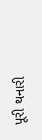પૂરી થનારી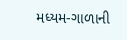મધ્યમ-ગાળાની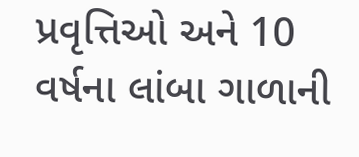પ્રવૃત્તિઓ અને 10 વર્ષના લાંબા ગાળાની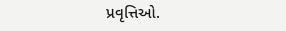પ્રવૃત્તિઓ.